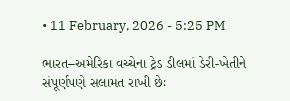• 11 February, 2026 - 5:25 PM

ભારત–અમેરિકા વચ્ચેના ટ્રેડ ડીલમાં ડેરી-ખેતીને સંપૂર્ણપણે સલામત રાખી છેઃ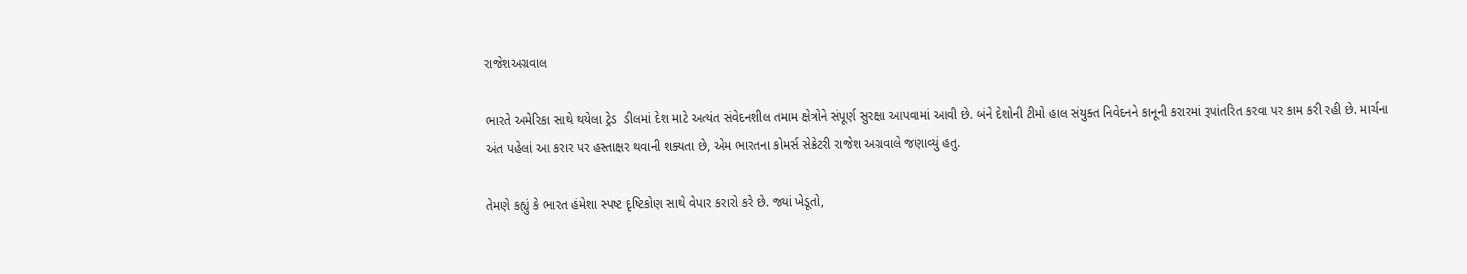રાજેશઅગ્રવાલ

ભારતે અમેરિકા સાથે થયેલા ટ્રેડ  ડીલમાં દેશ માટે અત્યંત સંવેદનશીલ તમામ ક્ષેત્રોને સંપૂર્ણ સુરક્ષા આપવામાં આવી છે. બંને દેશોની ટીમો હાલ સંયુક્ત નિવેદનને કાનૂની કરારમાં રૂપાંતરિત કરવા પર કામ કરી રહી છે. માર્ચના અંત પહેલાં આ કરાર પર હસ્તાક્ષર થવાની શક્યતા છે, એમ ભારતના કોમર્સ સેક્રેટરી રાજેશ અગ્રવાલે જણાવ્યું હતુ.

તેમણે કહ્યું કે ભારત હંમેશા સ્પષ્ટ દૃષ્ટિકોણ સાથે વેપાર કરારો કરે છે. જ્યાં ખેડૂતો,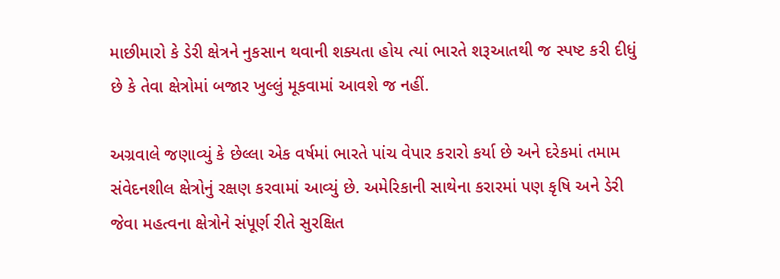માછીમારો કે ડેરી ક્ષેત્રને નુકસાન થવાની શક્યતા હોય ત્યાં ભારતે શરૂઆતથી જ સ્પષ્ટ કરી દીધું છે કે તેવા ક્ષેત્રોમાં બજાર ખુલ્લું મૂકવામાં આવશે જ નહીં.

અગ્રવાલે જણાવ્યું કે છેલ્લા એક વર્ષમાં ભારતે પાંચ વેપાર કરારો કર્યા છે અને દરેકમાં તમામ સંવેદનશીલ ક્ષેત્રોનું રક્ષણ કરવામાં આવ્યું છે. અમેરિકાની સાથેના કરારમાં પણ કૃષિ અને ડેરી જેવા મહત્વના ક્ષેત્રોને સંપૂર્ણ રીતે સુરક્ષિત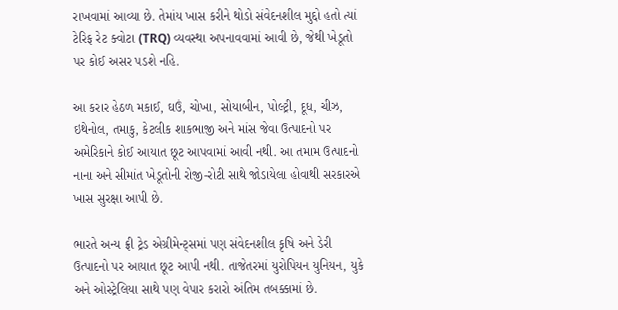રાખવામાં આવ્યા છે. તેમાંય ખાસ કરીને થોડો સંવેદનશીલ મુદ્દો હતો ત્યાં ટેરિફ રેટ ક્વોટા (TRQ) વ્યવસ્થા અપનાવવામાં આવી છે, જેથી ખેડૂતો પર કોઈ અસર પડશે નહિ.

આ કરાર હેઠળ મકાઈ, ઘઉં, ચોખા, સોયાબીન, પોલ્ટ્રી, દૂધ, ચીઝ, ઇથેનોલ, તમાકુ, કેટલીક શાકભાજી અને માંસ જેવા ઉત્પાદનો પર અમેરિકાને કોઈ આયાત છૂટ આપવામાં આવી નથી. આ તમામ ઉત્પાદનો નાના અને સીમાંત ખેડૂતોની રોજી-રોટી સાથે જોડાયેલા હોવાથી સરકારએ ખાસ સુરક્ષા આપી છે.

ભારતે અન્ય ફ્રી ટ્રેડ એગ્રીમેન્ટ્સમાં પણ સંવેદનશીલ કૃષિ અને ડેરી ઉત્પાદનો પર આયાત છૂટ આપી નથી. તાજેતરમાં યુરોપિયન યુનિયન, યુકે અને ઓસ્ટ્રેલિયા સાથે પણ વેપાર કરારો અંતિમ તબક્કામાં છે.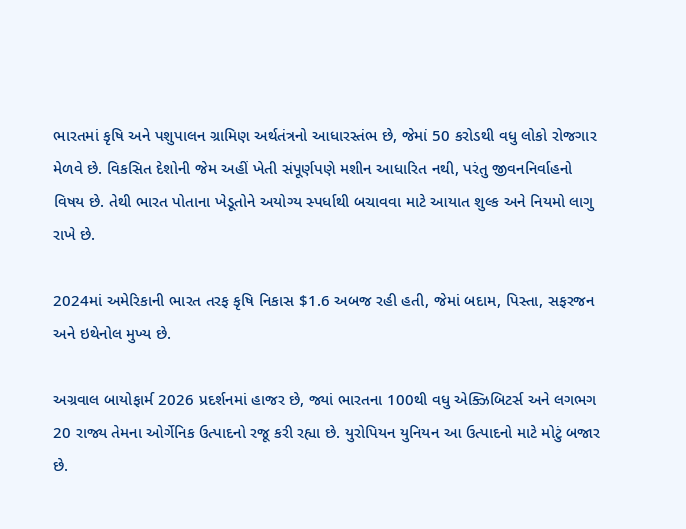ભારતમાં કૃષિ અને પશુપાલન ગ્રામિણ અર્થતંત્રનો આધારસ્તંભ છે, જેમાં 50 કરોડથી વધુ લોકો રોજગાર મેળવે છે. વિકસિત દેશોની જેમ અહીં ખેતી સંપૂર્ણપણે મશીન આધારિત નથી, પરંતુ જીવનનિર્વાહનો વિષય છે. તેથી ભારત પોતાના ખેડૂતોને અયોગ્ય સ્પર્ધાથી બચાવવા માટે આયાત શુલ્ક અને નિયમો લાગુ રાખે છે.

2024માં અમેરિકાની ભારત તરફ કૃષિ નિકાસ $1.6 અબજ રહી હતી, જેમાં બદામ, પિસ્તા, સફરજન અને ઇથેનોલ મુખ્ય છે.

અગ્રવાલ બાયોફાર્મ 2026 પ્રદર્શનમાં હાજર છે, જ્યાં ભારતના 100થી વધુ એક્ઝિબિટર્સ અને લગભગ 20 રાજ્ય તેમના ઓર્ગેનિક ઉત્પાદનો રજૂ કરી રહ્યા છે. યુરોપિયન યુનિયન આ ઉત્પાદનો માટે મોટું બજાર છે.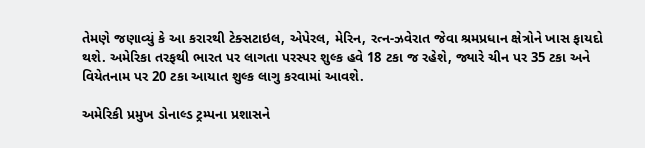તેમણે જણાવ્યું કે આ કરારથી ટેક્સટાઇલ, એપેરલ, મેરિન, રત્ન-ઝવેરાત જેવા શ્રમપ્રધાન ક્ષેત્રોને ખાસ ફાયદો થશે. અમેરિકા તરફથી ભારત પર લાગતા પરસ્પર શુલ્ક હવે 18 ટકા જ રહેશે, જ્યારે ચીન પર 35 ટકા અને વિયેતનામ પર 20 ટકા આયાત શુલ્ક લાગુ કરવામાં આવશે.

અમેરિકી પ્રમુખ ડોનાલ્ડ ટ્રમ્પના પ્રશાસને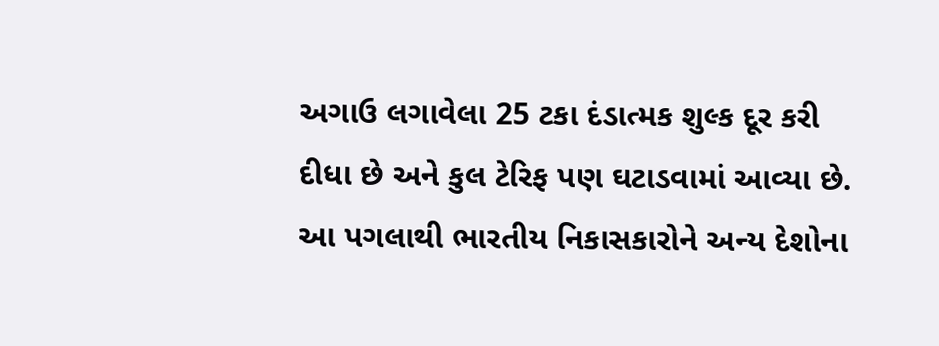અગાઉ લગાવેલા 25 ટકા દંડાત્મક શુલ્ક દૂર કરી દીધા છે અને કુલ ટેરિફ પણ ઘટાડવામાં આવ્યા છે. આ પગલાથી ભારતીય નિકાસકારોને અન્ય દેશોના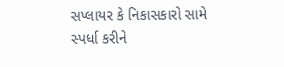સપ્લાયર કે નિકાસકારો સામે સ્પર્ધા કરીને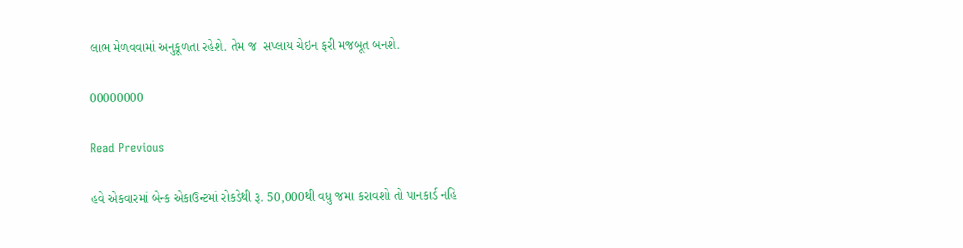લાભ મેળવવામાં અનુકૂળતા રહેશે. તેમ જ  સપ્લાય ચેઇન ફરી મજબૂત બનશે.

00000000

Read Previous

હવે એકવારમાં બેન્ક એકાઉન્ટમાં રોકડેથી રૂ. 50,000થી વધુ જમા કરાવશો તો પાનકાર્ડ નહિ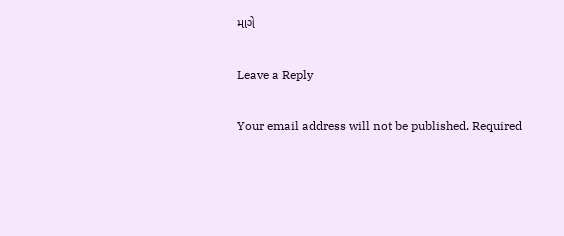માગે

Leave a Reply

Your email address will not be published. Required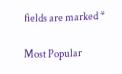fields are marked *

Most Popular